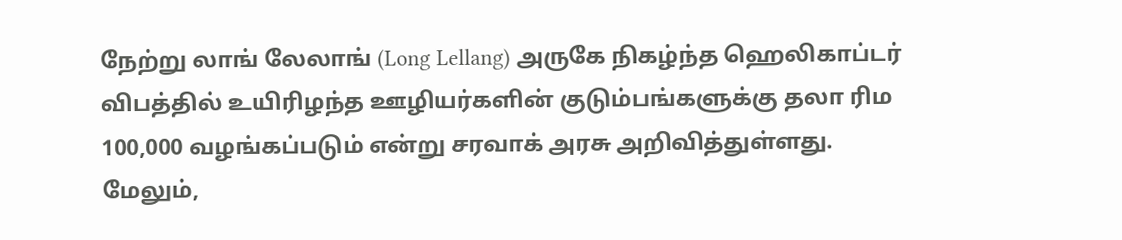நேற்று லாங் லேலாங் (Long Lellang) அருகே நிகழ்ந்த ஹெலிகாப்டர் விபத்தில் உயிரிழந்த ஊழியர்களின் குடும்பங்களுக்கு தலா ரிம 100,000 வழங்கப்படும் என்று சரவாக் அரசு அறிவித்துள்ளது. மேலும்,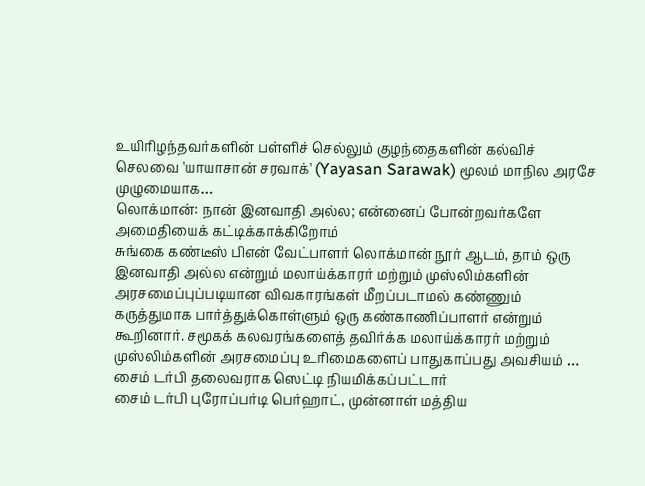உயிரிழந்தவர்களின் பள்ளிச் செல்லும் குழந்தைகளின் கல்விச் செலவை 'யாயாசான் சரவாக்' (Yayasan Sarawak) மூலம் மாநில அரசே முழுமையாக…
லொக்மான்: நான் இனவாதி அல்ல; என்னைப் போன்றவர்களே அமைதியைக் கட்டிக்காக்கிறோம்
சுங்கை கண்டீஸ் பிஎன் வேட்பாளர் லொக்மான் நூர் ஆடம், தாம் ஒரு இனவாதி அல்ல என்றும் மலாய்க்காரர் மற்றும் முஸ்லிம்களின் அரசமைப்புப்படியான விவகாரங்கள் மீறப்படாமல் கண்ணும் கருத்துமாக பார்த்துக்கொள்ளும் ஒரு கண்காணிப்பாளர் என்றும் கூறினார். சமூகக் கலவரங்களைத் தவிர்க்க மலாய்க்காரர் மற்றும் முஸ்லிம்களின் அரசமைப்பு உரிமைகளைப் பாதுகாப்பது அவசியம் …
சைம் டர்பி தலைவராக ஸெட்டி நியமிக்கப்பட்டார்
சைம் டர்பி புரோப்பர்டி பெர்ஹாட், முன்னாள் மத்திய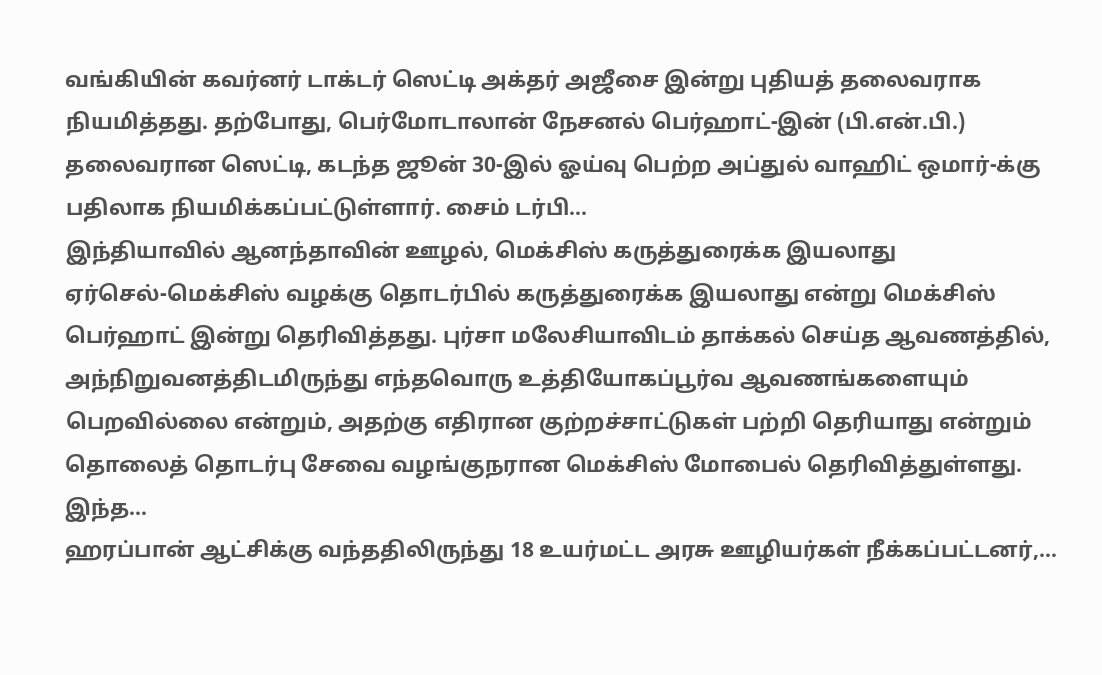வங்கியின் கவர்னர் டாக்டர் ஸெட்டி அக்தர் அஜீசை இன்று புதியத் தலைவராக நியமித்தது. தற்போது, பெர்மோடாலான் நேசனல் பெர்ஹாட்-இன் (பி.என்.பி.) தலைவரான ஸெட்டி, கடந்த ஜூன் 30-இல் ஓய்வு பெற்ற அப்துல் வாஹிட் ஒமார்-க்கு பதிலாக நியமிக்கப்பட்டுள்ளார். சைம் டர்பி…
இந்தியாவில் ஆனந்தாவின் ஊழல், மெக்சிஸ் கருத்துரைக்க இயலாது
ஏர்செல்-மெக்சிஸ் வழக்கு தொடர்பில் கருத்துரைக்க இயலாது என்று மெக்சிஸ் பெர்ஹாட் இன்று தெரிவித்தது. புர்சா மலேசியாவிடம் தாக்கல் செய்த ஆவணத்தில், அந்நிறுவனத்திடமிருந்து எந்தவொரு உத்தியோகப்பூர்வ ஆவணங்களையும் பெறவில்லை என்றும், அதற்கு எதிரான குற்றச்சாட்டுகள் பற்றி தெரியாது என்றும் தொலைத் தொடர்பு சேவை வழங்குநரான மெக்சிஸ் மோபைல் தெரிவித்துள்ளது. இந்த…
ஹரப்பான் ஆட்சிக்கு வந்ததிலிருந்து 18 உயர்மட்ட அரசு ஊழியர்கள் நீக்கப்பட்டனர்,…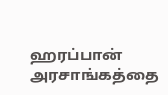ஹரப்பான் அரசாங்கத்தை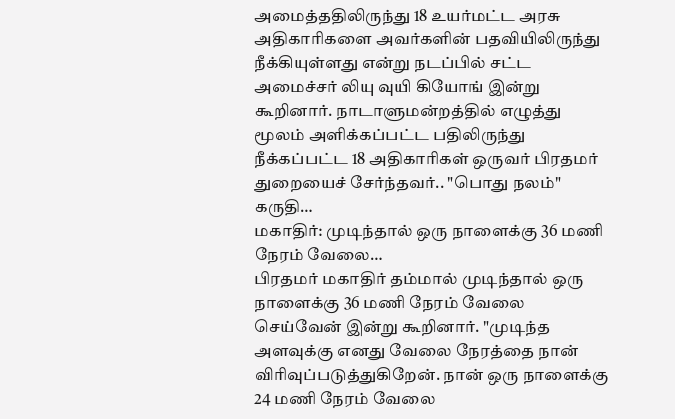அமைத்ததிலிருந்து 18 உயர்மட்ட அரசு அதிகாரிகளை அவர்களின் பதவியிலிருந்து நீக்கியுள்ளது என்று நடப்பில் சட்ட அமைச்சர் லியு வுயி கியோங் இன்று கூறினார். நாடாளுமன்றத்தில் எழுத்து மூலம் அளிக்கப்பட்ட பதிலிருந்து நீக்கப்பட்ட 18 அதிகாரிகள் ஒருவர் பிரதமர் துறையைச் சேர்ந்தவர்.. "பொது நலம்" கருதி…
மகாதிர்: முடிந்தால் ஒரு நாளைக்கு 36 மணி நேரம் வேலை…
பிரதமர் மகாதிர் தம்மால் முடிந்தால் ஒரு நாளைக்கு 36 மணி நேரம் வேலை செய்வேன் இன்று கூறினார். "முடிந்த அளவுக்கு எனது வேலை நேரத்தை நான் விரிவுப்படுத்துகிறேன். நான் ஒரு நாளைக்கு 24 மணி நேரம் வேலை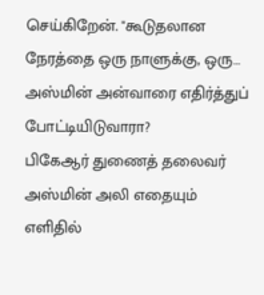செய்கிறேன். "கூடுதலான நேரத்தை ஒரு நாளுக்கு, ஒரு…
அஸ்மின் அன்வாரை எதிர்த்துப் போட்டியிடுவாரா?
பிகேஆர் துணைத் தலைவர் அஸ்மின் அலி எதையும் எளிதில்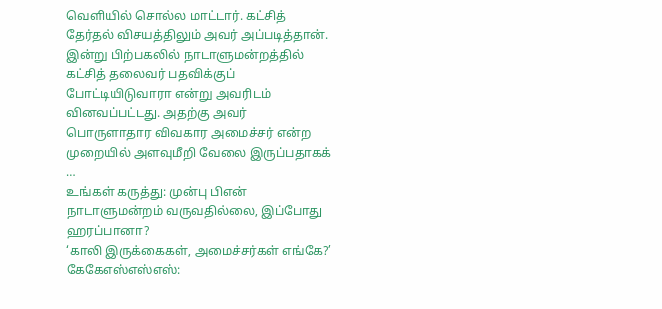வெளியில் சொல்ல மாட்டார். கட்சித் தேர்தல் விசயத்திலும் அவர் அப்படித்தான். இன்று பிற்பகலில் நாடாளுமன்றத்தில் கட்சித் தலைவர் பதவிக்குப் போட்டியிடுவாரா என்று அவரிடம் வினவப்பட்டது. அதற்கு அவர் பொருளாதார விவகார அமைச்சர் என்ற முறையில் அளவுமீறி வேலை இருப்பதாகக் …
உங்கள் கருத்து: முன்பு பிஎன் நாடாளுமன்றம் வருவதில்லை, இப்போது ஹரப்பானா?
‘காலி இருக்கைகள், அமைச்சர்கள் எங்கே?’ கேகேஎஸ்எஸ்எஸ்: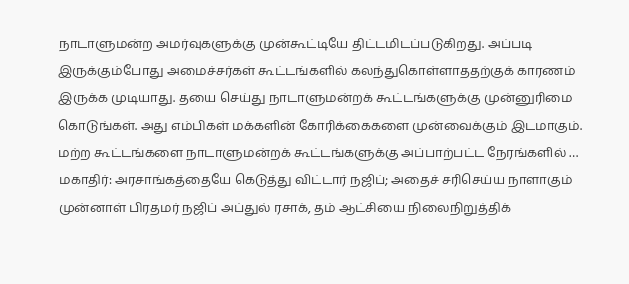நாடாளுமன்ற அமர்வுகளுக்கு முன்கூட்டியே திட்டமிடப்படுகிறது. அப்படி இருக்கும்போது அமைச்சர்கள் கூட்டங்களில் கலந்துகொள்ளாததற்குக் காரணம் இருக்க முடியாது. தயை செய்து நாடாளுமன்றக் கூட்டங்களுக்கு முன்னுரிமை கொடுங்கள். அது எம்பிகள் மக்களின் கோரிக்கைகளை முன்வைக்கும் இடமாகும். மற்ற கூட்டங்களை நாடாளுமன்றக் கூட்டங்களுக்கு அப்பாற்பட்ட நேரங்களில் …
மகாதிர்: அரசாங்கத்தையே கெடுத்து விட்டார் நஜிப்; அதைச் சரிசெய்ய நாளாகும்
முன்னாள் பிரதமர் நஜிப் அப்துல் ரசாக், தம் ஆட்சியை நிலைநிறுத்திக்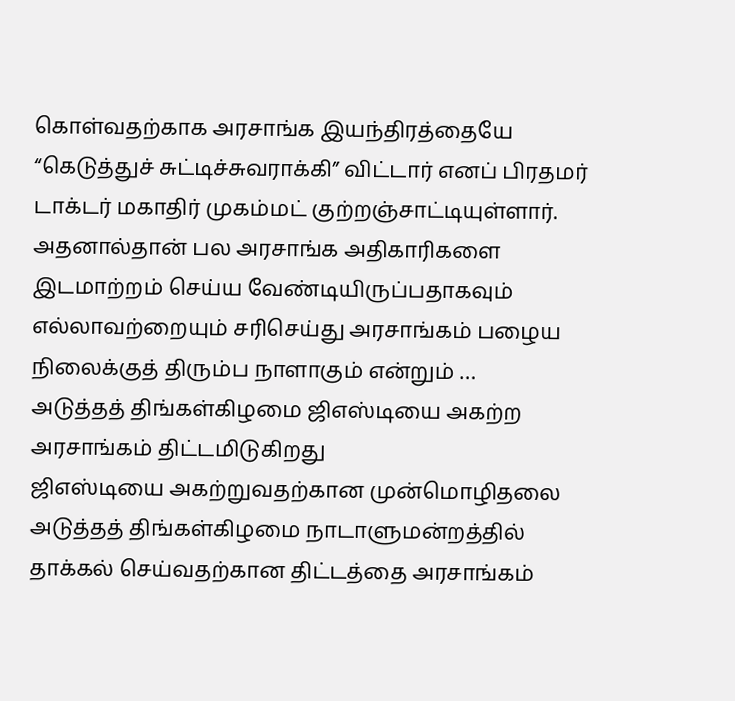கொள்வதற்காக அரசாங்க இயந்திரத்தையே “கெடுத்துச் சுட்டிச்சுவராக்கி” விட்டார் எனப் பிரதமர் டாக்டர் மகாதிர் முகம்மட் குற்றஞ்சாட்டியுள்ளார். அதனால்தான் பல அரசாங்க அதிகாரிகளை இடமாற்றம் செய்ய வேண்டியிருப்பதாகவும் எல்லாவற்றையும் சரிசெய்து அரசாங்கம் பழைய நிலைக்குத் திரும்ப நாளாகும் என்றும் …
அடுத்தத் திங்கள்கிழமை ஜிஎஸ்டியை அகற்ற அரசாங்கம் திட்டமிடுகிறது
ஜிஎஸ்டியை அகற்றுவதற்கான முன்மொழிதலை அடுத்தத் திங்கள்கிழமை நாடாளுமன்றத்தில் தாக்கல் செய்வதற்கான திட்டத்தை அரசாங்கம்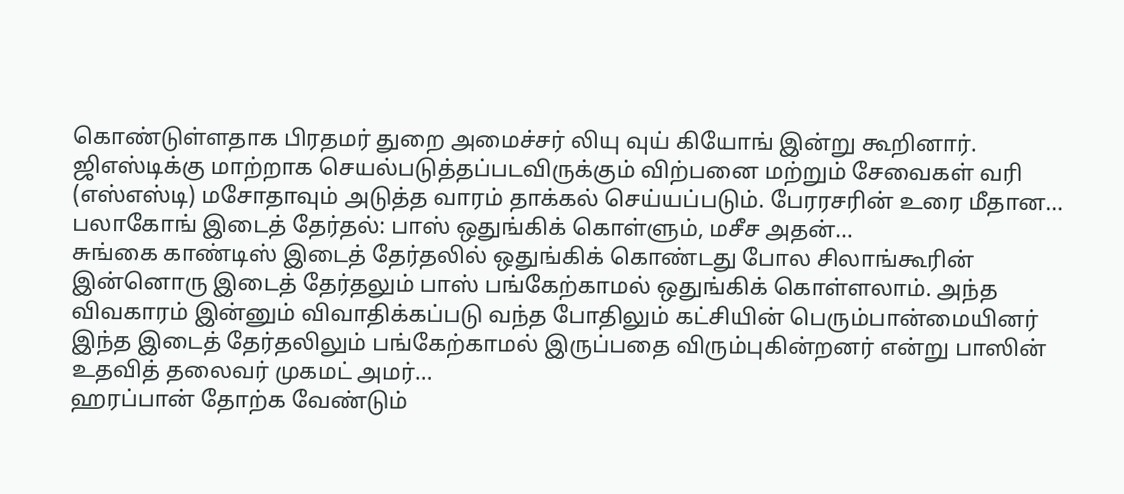கொண்டுள்ளதாக பிரதமர் துறை அமைச்சர் லியு வுய் கியோங் இன்று கூறினார். ஜிஎஸ்டிக்கு மாற்றாக செயல்படுத்தப்படவிருக்கும் விற்பனை மற்றும் சேவைகள் வரி (எஸ்எஸ்டி) மசோதாவும் அடுத்த வாரம் தாக்கல் செய்யப்படும். பேரரசரின் உரை மீதான…
பலாகோங் இடைத் தேர்தல்: பாஸ் ஒதுங்கிக் கொள்ளும், மசீச அதன்…
சுங்கை காண்டிஸ் இடைத் தேர்தலில் ஒதுங்கிக் கொண்டது போல சிலாங்கூரின் இன்னொரு இடைத் தேர்தலும் பாஸ் பங்கேற்காமல் ஒதுங்கிக் கொள்ளலாம். அந்த விவகாரம் இன்னும் விவாதிக்கப்படு வந்த போதிலும் கட்சியின் பெரும்பான்மையினர் இந்த இடைத் தேர்தலிலும் பங்கேற்காமல் இருப்பதை விரும்புகின்றனர் என்று பாஸின் உதவித் தலைவர் முகமட் அமர்…
ஹரப்பான் தோற்க வேண்டும்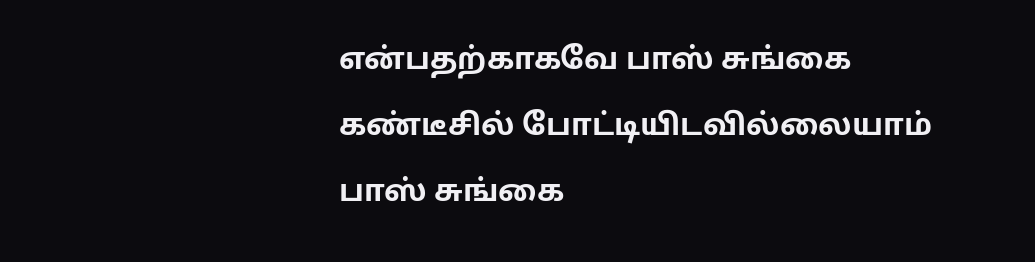என்பதற்காகவே பாஸ் சுங்கை கண்டீசில் போட்டியிடவில்லையாம்
பாஸ் சுங்கை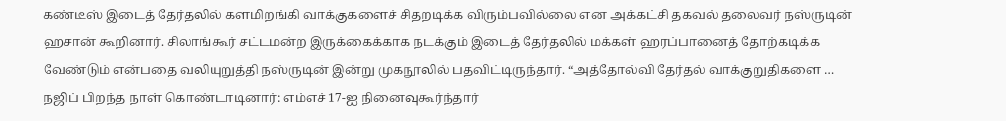கண்டீஸ் இடைத் தேர்தலில் களமிறங்கி வாக்குகளைச் சிதறடிக்க விரும்பவில்லை என அக்கட்சி தகவல் தலைவர் நஸ்ருடின் ஹசான் கூறினார். சிலாங்கூர் சட்டமன்ற இருக்கைக்காக நடக்கும் இடைத் தேர்தலில் மக்கள் ஹரப்பானைத் தோற்கடிக்க வேண்டும் என்பதை வலியுறுத்தி நஸ்ருடின் இன்று முகநூலில் பதவிட்டிருந்தார். “அத்தோல்வி தேர்தல் வாக்குறுதிகளை …
நஜிப் பிறந்த நாள் கொண்டாடினார்: எம்எச் 17-ஐ நினைவுகூர்ந்தார்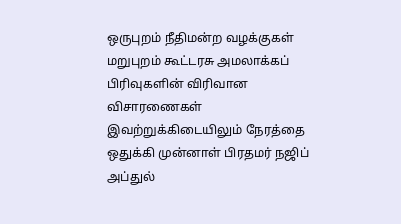ஒருபுறம் நீதிமன்ற வழக்குகள் மறுபுறம் கூட்டரசு அமலாக்கப் பிரிவுகளின் விரிவான விசாரணைகள் இவற்றுக்கிடையிலும் நேரத்தை ஒதுக்கி முன்னாள் பிரதமர் நஜிப் அப்துல்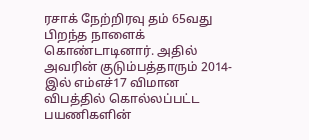ரசாக் நேற்றிரவு தம் 65வது பிறந்த நாளைக் கொண்டாடினார். அதில் அவரின் குடும்பத்தாரும் 2014-இல் எம்எச்17 விமான விபத்தில் கொல்லப்பட்ட பயணிகளின்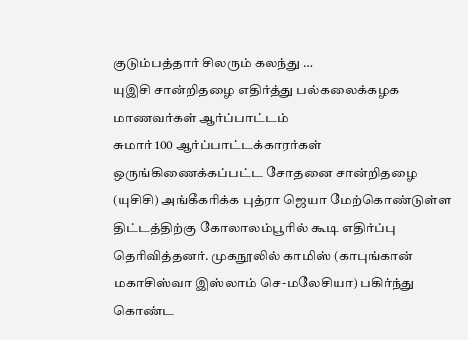குடும்பத்தார் சிலரும் கலந்து …
யுஇசி சான்றிதழை எதிர்த்து பல்கலைக்கழக மாணவர்கள் ஆர்ப்பாட்டம்
சுமார் 100 ஆர்ப்பாட்டக்காரர்கள் ஒருங்கிணைக்கப்பட்ட சோதனை சான்றிதழை (யுசிசி) அங்கீகரிக்க புத்ரா ஜெயா மேற்கொண்டுள்ள திட்டத்திற்கு கோலாலம்பூரில் கூடி எதிர்ப்பு தெரிவித்தனர். முகநூலில் காமிஸ் (காபுங்கான் மகாசிஸ்வா இஸ்லாம் செ-மலேசியா) பகிர்ந்து கொண்ட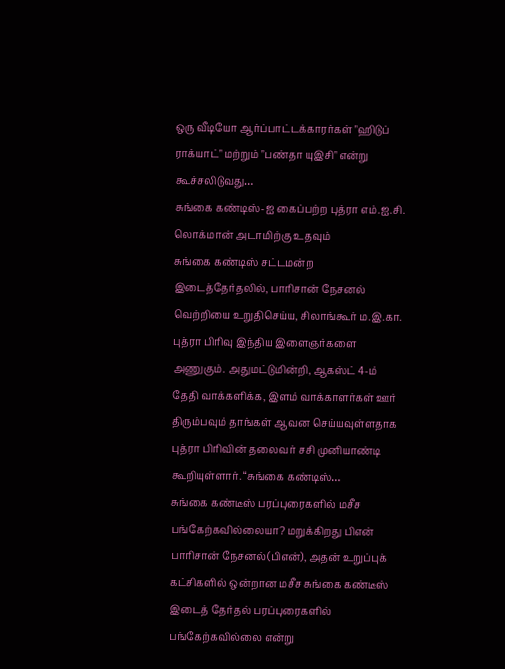ஒரு வீடியோ ஆர்ப்பாட்டக்காரர்கள் "ஹிடுப் ராக்யாட்" மற்றும் "பண்தா யுஇசி" என்று கூச்சலிடுவது…
சுங்கை கண்டிஸ்-ஐ கைப்பற்ற புத்ரா எம்.ஐ.சி. லொக்மான் அடாமிற்கு உதவும்
சுங்கை கண்டிஸ் சட்டமன்ற இடைத்தேர்தலில், பாரிசான் நேசனல் வெற்றியை உறுதிசெய்ய, சிலாங்கூர் ம.இ.கா. புத்ரா பிரிவு இந்திய இளைஞர்களை அணுகும். அதுமட்டுமின்றி, ஆகஸ்ட் 4-ம் தேதி வாக்களிக்க, இளம் வாக்காளர்கள் ஊர் திரும்பவும் தாங்கள் ஆவன செய்யவுள்ளதாக புத்ரா பிரிவின் தலைவர் சசி முனியாண்டி கூறியுள்ளார். “சுங்கை கண்டிஸ்…
சுங்கை கண்டீஸ் பரப்புரைகளில் மசீச பங்கேற்கவில்லையா? மறுக்கிறது பிஎன்
பாரிசான் நேசனல்(பிஎன்), அதன் உறுப்புக் கட்சிகளில் ஒன்றான மசீச சுங்கை கண்டீஸ் இடைத் தேர்தல் பரப்புரைகளில் பங்கேற்கவில்லை என்று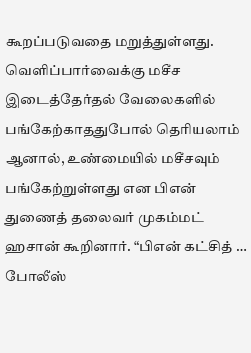கூறப்படுவதை மறுத்துள்ளது. வெளிப்பார்வைக்கு மசீச இடைத்தேர்தல் வேலைகளில் பங்கேற்காததுபோல் தெரியலாம் ஆனால், உண்மையில் மசீசவும் பங்கேற்றுள்ளது என பிஎன் துணைத் தலைவர் முகம்மட் ஹசான் கூறினார். “பிஎன் கட்சித் …
போலீஸ்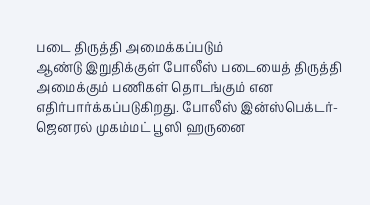படை திருத்தி அமைக்கப்படும்
ஆண்டு இறுதிக்குள் போலீஸ் படையைத் திருத்தி அமைக்கும் பணிகள் தொடங்கும் என எதிர்பார்க்கப்படுகிறது. போலீஸ் இன்ஸ்பெக்டர்-ஜெனரல் முகம்மட் பூஸி ஹருனை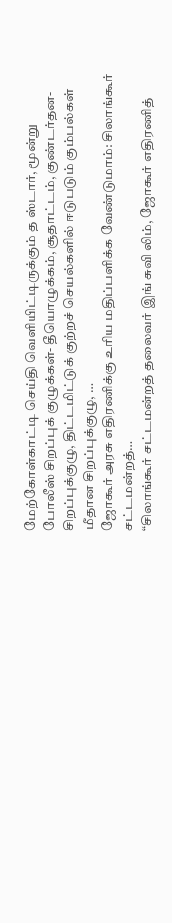மேற்கோள்காட்டி செய்தி வெளியிட்டிருக்கும் த ஸ்டார், மூன்று போலீஸ் சிறப்புக் குழுக்கள்- தீயொழுக்கம், சூதாட்டம், குண்டர்தன- சிறப்புக்குழு, திட்டமிட்டுக் குற்றச் செயல்களில் ஈடுபடும் கும்பல்கள் மீதான சிறப்புக்குழு, …
ஜோகூர் அரசு எதிரணிக்கு உரிய மதிப்பளிக்க வேண்டுமாம்: சிலாங்கூர் சட்டமன்றத்…
“சிலாங்கூர் சட்டமன்றத் தலைவர் இங் சுவி லிம், ஜோகூர் எதிரணித்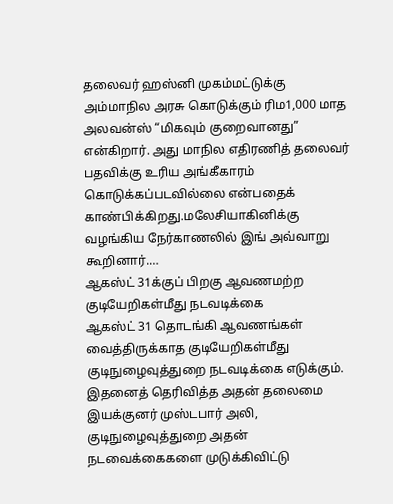தலைவர் ஹஸ்னி முகம்மட்டுக்கு அம்மாநில அரசு கொடுக்கும் ரிம1,000 மாத அலவன்ஸ் “மிகவும் குறைவானது” என்கிறார். அது மாநில எதிரணித் தலைவர் பதவிக்கு உரிய அங்கீகாரம் கொடுக்கப்படவில்லை என்பதைக் காண்பிக்கிறது.மலேசியாகினிக்கு வழங்கிய நேர்காணலில் இங் அவ்வாறு கூறினார்.…
ஆகஸ்ட் 31க்குப் பிறகு ஆவணமற்ற குடியேறிகள்மீது நடவடிக்கை
ஆகஸ்ட் 31 தொடங்கி ஆவணங்கள் வைத்திருக்காத குடியேறிகள்மீது குடிநுழைவுத்துறை நடவடிக்கை எடுக்கும். இதனைத் தெரிவித்த அதன் தலைமை இயக்குனர் முஸ்டபார் அலி, குடிநுழைவுத்துறை அதன் நடவைக்கைகளை முடுக்கிவிட்டு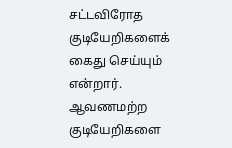சட்டவிரோத குடியேறிகளைக் கைது செய்யும் என்றார். ஆவணமற்ற குடியேறிகளை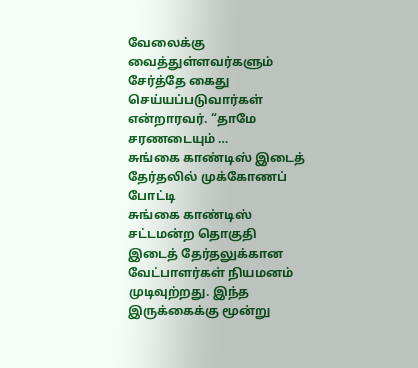வேலைக்கு வைத்துள்ளவர்களும் சேர்த்தே கைது செய்யப்படுவார்கள் என்றாரவர். “தாமே சரணடையும் …
சுங்கை காண்டிஸ் இடைத் தேர்தலில் முக்கோணப் போட்டி
சுங்கை காண்டிஸ் சட்டமன்ற தொகுதி இடைத் தேர்தலுக்கான வேட்பாளர்கள் நியமனம் முடிவுற்றது. இந்த இருக்கைக்கு மூன்று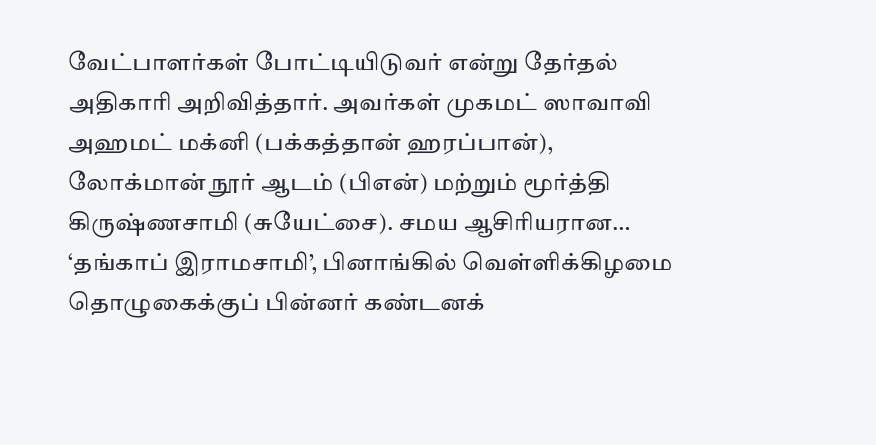வேட்பாளர்கள் போட்டியிடுவர் என்று தேர்தல் அதிகாரி அறிவித்தார். அவர்கள் முகமட் ஸாவாவி அஹமட் மக்னி (பக்கத்தான் ஹரப்பான்), லோக்மான் நூர் ஆடம் (பிஎன்) மற்றும் மூர்த்தி கிருஷ்ணசாமி (சுயேட்சை). சமய ஆசிரியரான…
‘தங்காப் இராமசாமி’, பினாங்கில் வெள்ளிக்கிழமை தொழுகைக்குப் பின்னர் கண்டனக்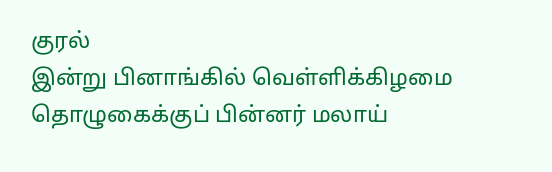குரல்
இன்று பினாங்கில் வெள்ளிக்கிழமை தொழுகைக்குப் பின்னர் மலாய்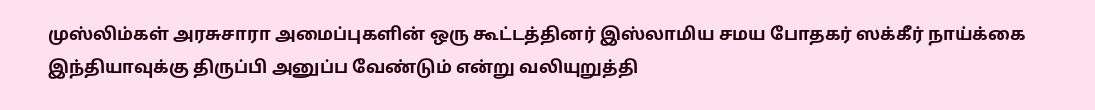முஸ்லிம்கள் அரசுசாரா அமைப்புகளின் ஒரு கூட்டத்தினர் இஸ்லாமிய சமய போதகர் ஸக்கீர் நாய்க்கை இந்தியாவுக்கு திருப்பி அனுப்ப வேண்டும் என்று வலியுறுத்தி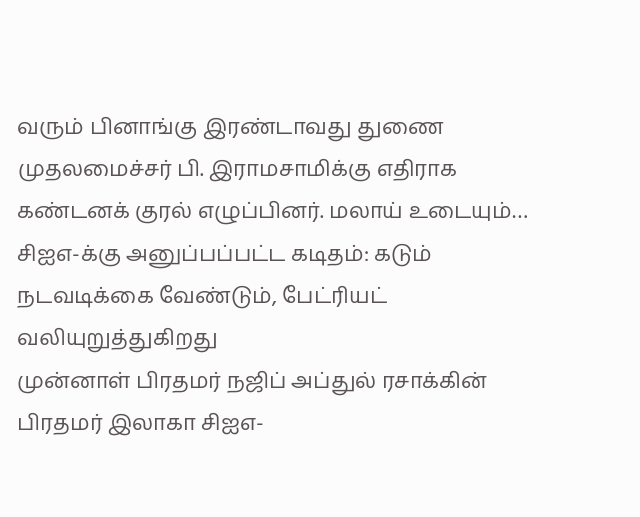வரும் பினாங்கு இரண்டாவது துணை முதலமைச்சர் பி. இராமசாமிக்கு எதிராக கண்டனக் குரல் எழுப்பினர். மலாய் உடையும்…
சிஐஎ-க்கு அனுப்பப்பட்ட கடிதம்: கடும் நடவடிக்கை வேண்டும், பேட்ரியட் வலியுறுத்துகிறது
முன்னாள் பிரதமர் நஜிப் அப்துல் ரசாக்கின் பிரதமர் இலாகா சிஐஎ-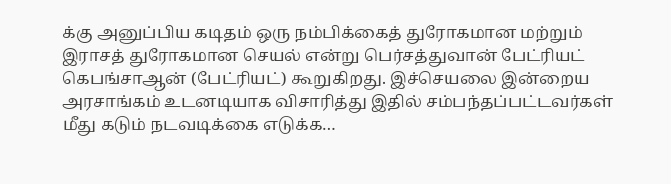க்கு அனுப்பிய கடிதம் ஒரு நம்பிக்கைத் துரோகமான மற்றும் இராசத் துரோகமான செயல் என்று பெர்சத்துவான் பேட்ரியட் கெபங்சாஆன் (பேட்ரியட்) கூறுகிறது. இச்செயலை இன்றைய அரசாங்கம் உடனடியாக விசாரித்து இதில் சம்பந்தப்பட்டவர்கள் மீது கடும் நடவடிக்கை எடுக்க…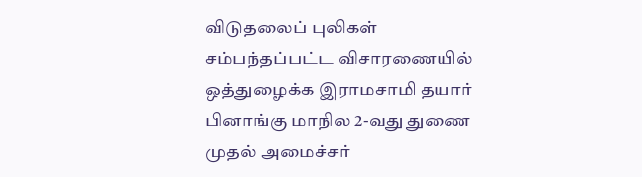விடுதலைப் புலிகள் சம்பந்தப்பட்ட விசாரணையில் ஒத்துழைக்க இராமசாமி தயார்
பினாங்கு மாநில 2-வது துணை முதல் அமைச்சர்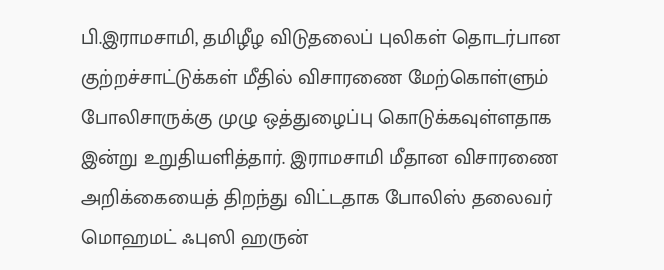பி.இராமசாமி, தமிழீழ விடுதலைப் புலிகள் தொடர்பான குற்றச்சாட்டுக்கள் மீதில் விசாரணை மேற்கொள்ளும் போலிசாருக்கு முழு ஒத்துழைப்பு கொடுக்கவுள்ளதாக இன்று உறுதியளித்தார். இராமசாமி மீதான விசாரணை அறிக்கையைத் திறந்து விட்டதாக போலிஸ் தலைவர் மொஹமட் ஃபுஸி ஹருன்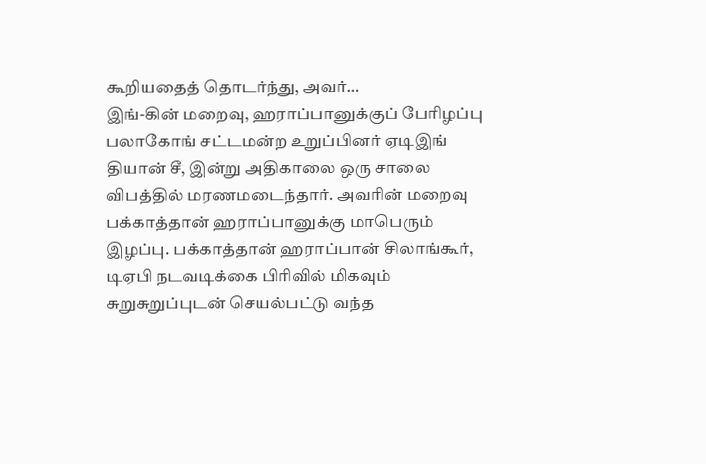கூறியதைத் தொடர்ந்து, அவர்…
இங்-கின் மறைவு, ஹராப்பானுக்குப் பேரிழப்பு
பலாகோங் சட்டமன்ற உறுப்பினர் ஏடிஇங் தியான் சீ, இன்று அதிகாலை ஒரு சாலை விபத்தில் மரணமடைந்தார். அவரின் மறைவு பக்காத்தான் ஹராப்பானுக்கு மாபெரும் இழப்பு. பக்காத்தான் ஹராப்பான் சிலாங்கூர், டிஏபி நடவடிக்கை பிரிவில் மிகவும் சுறுசுறுப்புடன் செயல்பட்டு வந்த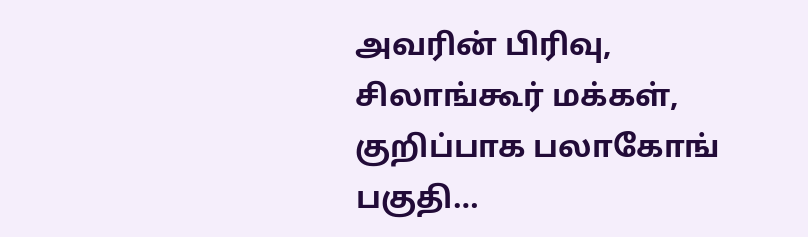அவரின் பிரிவு, சிலாங்கூர் மக்கள், குறிப்பாக பலாகோங் பகுதி…